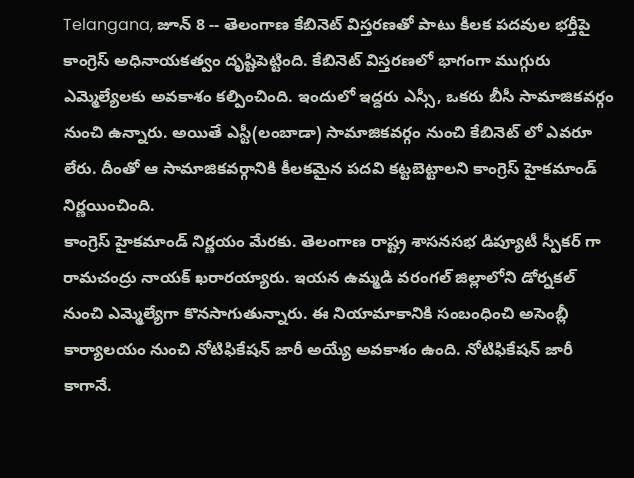Telangana, జూన్ 8 -- తెలంగాణ కేబినెట్ విస్తరణతో పాటు కీలక పదవుల భర్తీపై కాంగ్రెస్ అధినాయకత్వం దృష్టిపెట్టింది. కేబినెట్ విస్తరణలో భాగంగా ముగ్గురు ఎమ్మెల్యేలకు అవకాశం కల్పించింది. ఇందులో ఇద్దరు ఎస్సీ, ఒకరు బీసీ సామాజికవర్గం నుంచి ఉన్నారు. అయితే ఎస్టీ(లంబాడా) సామాజికవర్గం నుంచి కేబినెట్ లో ఎవరూ లేరు. దీంతో ఆ సామాజికవర్గానికి కీలకమైన పదవి కట్టబెట్టాలని కాంగ్రెస్ హైకమాండ్ నిర్ణయించింది.
కాంగ్రెస్ హైకమాండ్ నిర్ణయం మేరకు. తెలంగాణ రాష్ట్ర శాసనసభ డిప్యూటీ స్పీకర్ గా రామచంద్రు నాయక్ ఖరారయ్యారు. ఇయన ఉమ్మడి వరంగల్ జిల్లాలోని డోర్నకల్ నుంచి ఎమ్మెల్యేగా కొనసాగుతున్నారు. ఈ నియామాకానికి సంబంధించి అసెంబ్లీ కార్యాలయం నుంచి నోటిఫికేషన్ జారీ అయ్యే అవకాశం ఉంది. నోటిఫికేషన్ జారీ కాగానే.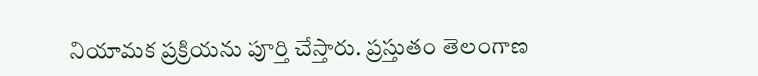నియామక ప్రక్రియను పూర్తి చేస్తారు. ప్రస్తుతం తెలంగాణ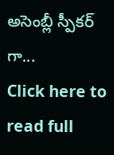అసెంబ్లీ స్పీకర్ గా...
Click here to read full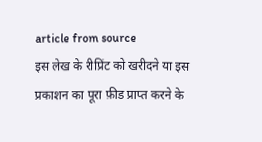article from source
इस लेख के रीप्रिंट को खरीदने या इस प्रकाशन का पूरा फ़ीड प्राप्त करने के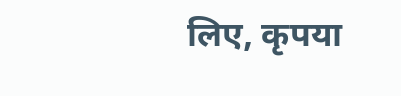लिए, कृपया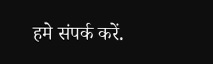हमे संपर्क करें.